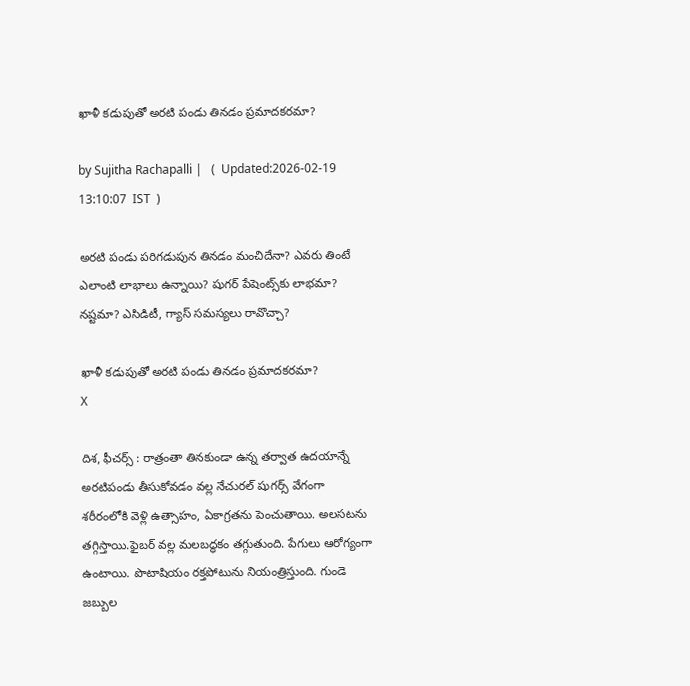ఖాళీ కడుపుతో అరటి పండు తినడం ప్రమాదకరమా?

by Sujitha Rachapalli |   (  Updated:2026-02-19 13:10:07  IST  )

అరటి పండు పరిగడుపున తినడం మంచిదేనా? ఎవరు తింటే ఎలాంటి లాభాలు ఉన్నాయి? షుగర్ పేషెంట్స్‌కు లాభమా? నష్టమా? ఎసిడిటీ, గ్యాస్ సమస్యలు రావొచ్చా?

ఖాళీ కడుపుతో అరటి పండు తినడం ప్రమాదకరమా?
X

దిశ, ఫీచర్స్ : రాత్రంతా తినకుండా ఉన్న తర్వాత ఉదయాన్నే అరటిపండు తీసుకోవడం వల్ల నేచురల్ షుగర్స్ వేగంగా శరీరంలోకి వెళ్లి ఉత్సాహం, ఏకాగ్రతను పెంచుతాయి. అలసటను తగ్గిస్తాయి.ఫైబర్ వల్ల మలబద్ధకం తగ్గుతుంది. పేగులు ఆరోగ్యంగా ఉంటాయి. పొటాషియం రక్తపోటును నియంత్రిస్తుంది. గుండె జబ్బుల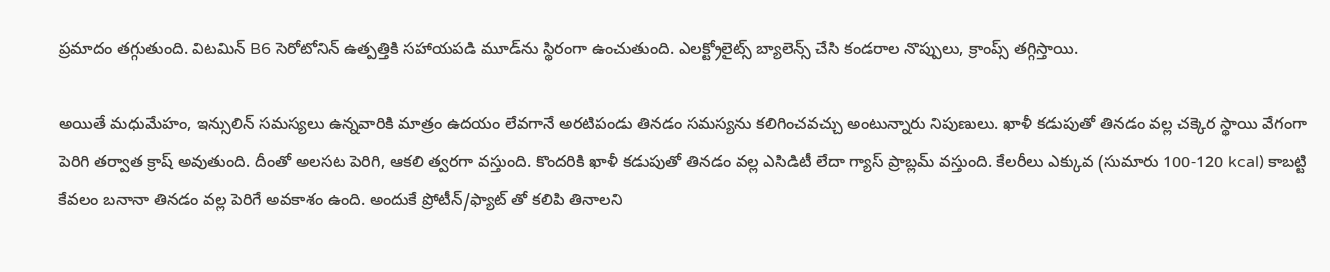ప్రమాదం తగ్గుతుంది. విటమిన్ B6 సెరోటోనిన్ ఉత్పత్తికి సహాయపడి మూడ్‌ను స్థిరంగా ఉంచుతుంది. ఎలక్ట్రోలైట్స్ బ్యాలెన్స్ చేసి కండరాల నొప్పులు, క్రాంప్స్ తగ్గిస్తాయి.

అయితే మధుమేహం, ఇన్సులిన్ సమస్యలు ఉన్నవారికి మాత్రం ఉదయం లేవగానే అరటిపండు తినడం సమస్యను కలిగించవచ్చు అంటున్నారు నిపుణులు. ఖాళీ కడుపుతో తినడం వల్ల చక్కెర స్థాయి వేగంగా పెరిగి తర్వాత క్రాష్ అవుతుంది. దీంతో అలసట పెరిగి, ఆకలి త్వరగా వస్తుంది. కొందరికి ఖాళీ కడుపుతో తినడం వల్ల ఎసిడిటీ లేదా గ్యాస్ ప్రాబ్లమ్ వస్తుంది. కేలరీలు ఎక్కువ (సుమారు 100-120 kcal) కాబట్టి కేవలం బనానా తినడం వల్ల పెరిగే అవకాశం ఉంది. అందుకే ప్రోటీన్/ఫ్యాట్ తో కలిపి తినాలని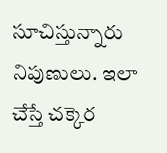సూచిస్తున్నారు నిపుణులు. ఇలా చేస్తే చక్కెర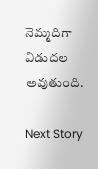నెమ్మదిగా విడుదల అవుతుంది.

Next Story